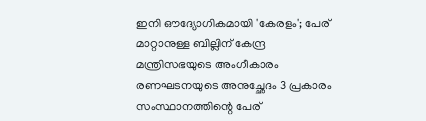ഇനി ഔദ്യോഗികമായി 'കേരളം'; പേര് മാറ്റാനുള്ള ബില്ലിന് കേന്ദ്ര മന്ത്രിസഭയുടെ അംഗീകാരം
രണഘടനയുടെ അനുച്ഛേദം 3 പ്രകാരം സംസ്ഥാനത്തിന്റെ പേര്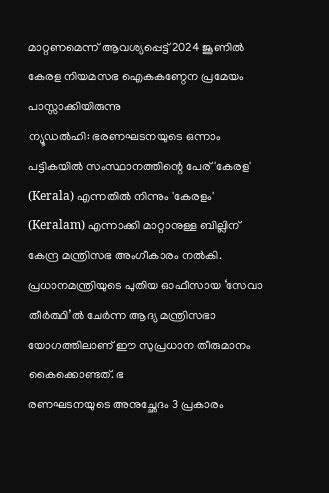മാറ്റണമെന്ന് ആവശ്യപ്പെട്ട് 2024 ജൂണിൽ കേരള നിയമസഭ ഐകകണ്ഠേന പ്രമേയം പാസ്സാക്കിയിരുന്നു
ന്യൂഡൽഹി: ഭരണഘടനയുടെ ഒന്നാം പട്ടികയിൽ സംസ്ഥാനത്തിന്റെ പേര് 'കേരള' (Kerala) എന്നതിൽ നിന്നും 'കേരളം' (Keralam) എന്നാക്കി മാറ്റാനുള്ള ബില്ലിന് കേന്ദ്ര മന്ത്രിസഭ അംഗീകാരം നൽകി. പ്രധാനമന്ത്രിയുടെ പുതിയ ഓഫീസായ ‘സേവാ തീർത്ഥി’ൽ ചേർന്ന ആദ്യ മന്ത്രിസഭാ യോഗത്തിലാണ് ഈ സുപ്രധാന തീരുമാനം കൈക്കൊണ്ടത്. ഭ
രണഘടനയുടെ അനുച്ഛേദം 3 പ്രകാരം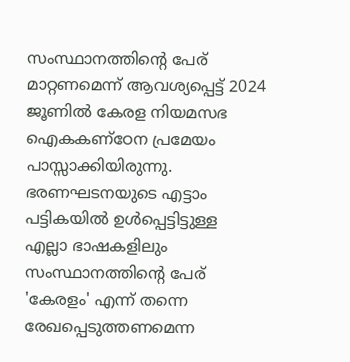സംസ്ഥാനത്തിന്റെ പേര് മാറ്റണമെന്ന് ആവശ്യപ്പെട്ട് 2024 ജൂണിൽ കേരള നിയമസഭ ഐകകണ്ഠേന പ്രമേയം പാസ്സാക്കിയിരുന്നു. ഭരണഘടനയുടെ എട്ടാം പട്ടികയിൽ ഉൾപ്പെട്ടിട്ടുള്ള എല്ലാ ഭാഷകളിലും സംസ്ഥാനത്തിന്റെ പേര് 'കേരളം' എന്ന് തന്നെ രേഖപ്പെടുത്തണമെന്ന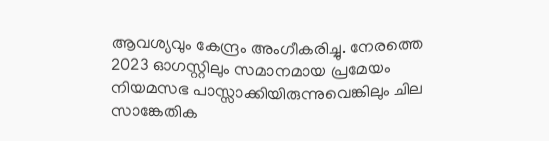ആവശ്യവും കേന്ദ്രം അംഗീകരിച്ചു. നേരത്തെ 2023 ഓഗസ്റ്റിലും സമാനമായ പ്രമേയം നിയമസഭ പാസ്സാക്കിയിരുന്നുവെങ്കിലും ചില സാങ്കേതിക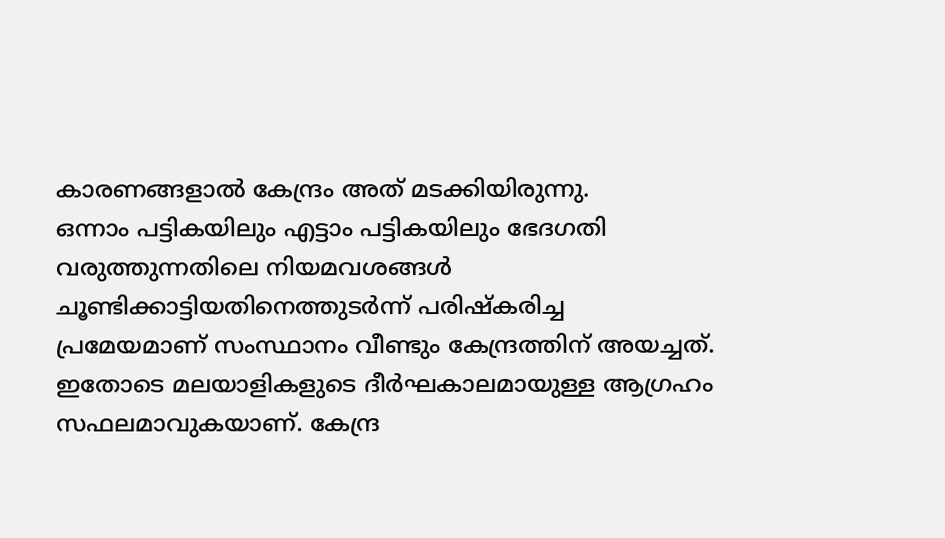കാരണങ്ങളാൽ കേന്ദ്രം അത് മടക്കിയിരുന്നു.
ഒന്നാം പട്ടികയിലും എട്ടാം പട്ടികയിലും ഭേദഗതി വരുത്തുന്നതിലെ നിയമവശങ്ങൾ ചൂണ്ടിക്കാട്ടിയതിനെത്തുടർന്ന് പരിഷ്കരിച്ച പ്രമേയമാണ് സംസ്ഥാനം വീണ്ടും കേന്ദ്രത്തിന് അയച്ചത്. ഇതോടെ മലയാളികളുടെ ദീർഘകാലമായുള്ള ആഗ്രഹം സഫലമാവുകയാണ്. കേന്ദ്ര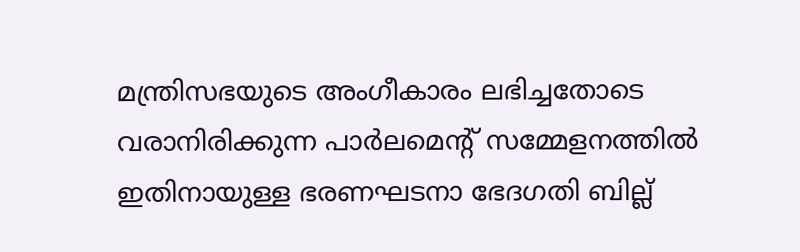മന്ത്രിസഭയുടെ അംഗീകാരം ലഭിച്ചതോടെ വരാനിരിക്കുന്ന പാർലമെന്റ് സമ്മേളനത്തിൽ ഇതിനായുള്ള ഭരണഘടനാ ഭേദഗതി ബില്ല്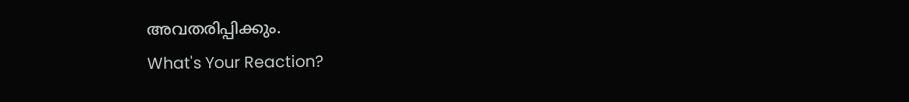അവതരിപ്പിക്കും.
What's Your Reaction?